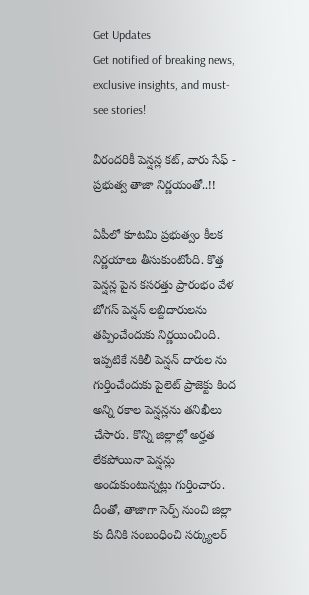Get Updates
Get notified of breaking news, exclusive insights, and must-see stories!

వీరందరికీ పెన్షన్ల కట్, వారు సేఫ్ - ప్రభుత్వ తాజా నిర్ణయంతో..!!

ఏపీలో కూటమి ప్రభుత్వం కీలక నిర్ణయాలు తీసుకుంటోంది. కొత్త పెన్షన్ల పైన కసరత్తు ప్రారంభం వేళ బోగస్ పెన్షన్ లబ్దిదారులను తప్పించేందుకు నిర్ణయించింది. ఇప్పటికే నకిలీ పెన్షన్ దారుల ను గుర్తించేందుకు పైలెట్ ప్రాజెక్టు కింద అన్ని రకాల పెన్షన్లను తనిఖీలు చేసారు. కొన్ని జిల్లాల్లో అర్హత లేకపోయినా పెన్షన్లు అందుకుంటున్నట్లు గుర్తించారు. దీంతో, తాజాగా సెర్ప్ నుంచి జిల్లా కు దీనికి సంబంధించి సర్క్యులర్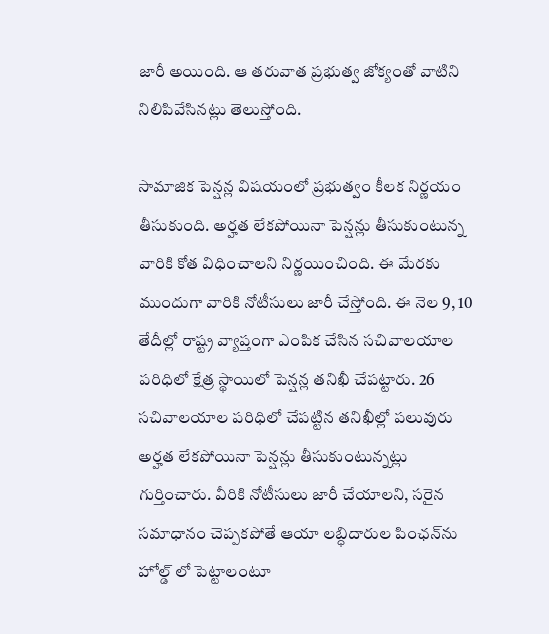జారీ అయింది. ఆ తరువాత ప్రభుత్వ జోక్యంతో వాటిని నిలిపివేసినట్లు తెలుస్తోంది.

సామాజిక పెన్షన్ల విషయంలో ప్రభుత్వం కీలక నిర్ణయం తీసుకుంది. అర్హత లేకపోయినా పెన్షన్లు తీసుకుంటున్న వారికి కోత విధించాలని నిర్ణయించింది. ఈ మేరకు ముందుగా వారికి నోటీసులు జారీ చేస్తోంది. ఈ నెల 9, 10 తేదీల్లో రాష్ట్ర వ్యాప్తంగా ఎంపిక చేసిన సచివాలయాల పరిధిలో క్షేత్ర స్థాయిలో పెన్షన్ల తనిఖీ చేపట్టారు. 26 సచివాలయాల పరిధిలో చేపట్టిన తనిఖీల్లో పలువురు అర్హత లేకపోయినా పెన్షన్లు తీసుకుంటున్నట్లు గుర్తించారు. వీరికి నోటీసులు జారీ చేయాలని, సరైన సమాధానం చెప్పకపోతే ఆయా లబ్ధిదారుల పింఛన్‌ను హోల్డ్‌ లో పెట్టాలంటూ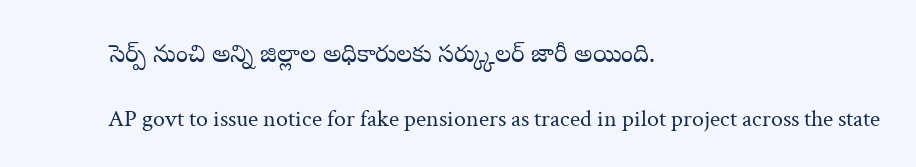సెర్ప్ నుంచి అన్ని జిల్లాల అధికారులకు సర్క్కులర్ జారీ అయింది.

AP govt to issue notice for fake pensioners as traced in pilot project across the state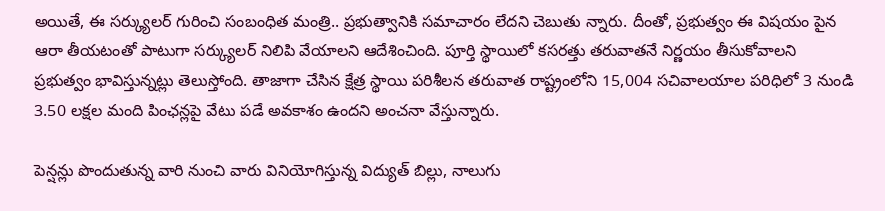అయితే, ఈ సర్క్యులర్ గురించి సంబంధిత మంత్రి.. ప్రభుత్వానికి సమాచారం లేదని చెబుతు న్నారు. దీంతో, ప్రభుత్వం ఈ విషయం పైన ఆరా తీయటంతో పాటుగా సర్క్యులర్ నిలిపి వేయాలని ఆదేశించింది. పూర్తి స్థాయిలో కసరత్తు తరువాతనే నిర్ణయం తీసుకోవాలని ప్రభుత్వం భావిస్తున్నట్లు తెలుస్తోంది. తాజాగా చేసిన క్షేత్ర స్థాయి పరిశీలన తరువాత రాష్ట్రంలోని 15,004 సచివాలయాల పరిధిలో 3 నుండి 3.50 లక్షల మంది పింఛన్లపై వేటు పడే అవకాశం ఉందని అంచనా వేస్తున్నారు.

పెన్షన్లు పొందుతున్న వారి నుంచి వారు వినియోగిస్తున్న విద్యుత్ బిల్లు, నాలుగు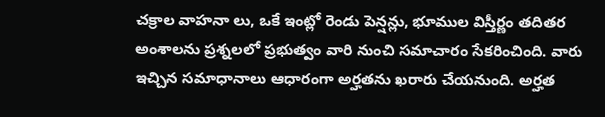చక్రాల వాహనా లు, ఒకే ఇంట్లో రెండు పెన్షన్లు, భూముల విస్తీర్ణం తదితర అంశాలను ప్రశ్నలలో ప్రభుత్వం వారి నుంచి సమాచారం సేకరించింది. వారు ఇచ్చిన సమాధానాలు ఆధారంగా అర్హతను ఖరారు చేయనుంది. అర్హత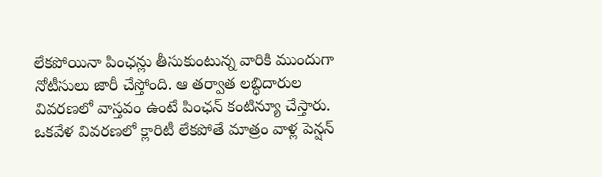లేకపోయినా పింఛన్లు తీసుకుంటున్న వారికి ముందుగా నోటీసులు జారీ చేస్తోంది. ఆ తర్వాత లబ్ధిదారుల వివరణలో వాస్తవం ఉంటే పింఛన్ కంటిన్యూ చేస్తారు. ఒకవేళ వివరణలో క్లారిటీ లేకపోతే మాత్రం వాళ్ల పెన్షన్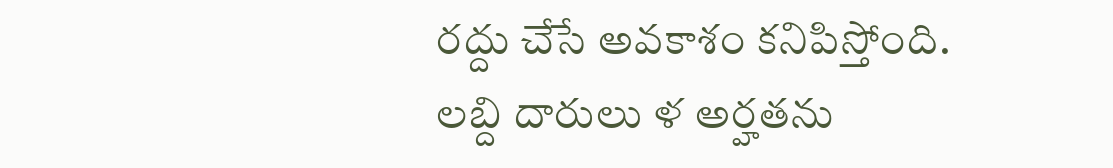రద్దు చేసే అవకాశం కనిపిస్తోంది. లబ్ది దారులు ళ అర్హతను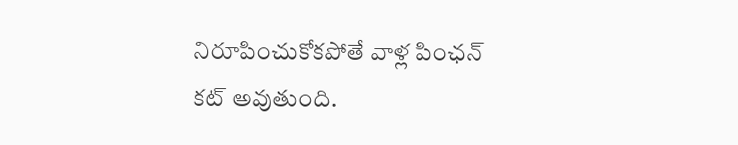నిరూపించుకోకపోతే వాళ్ల పింఛన్ కట్ అవుతుంది.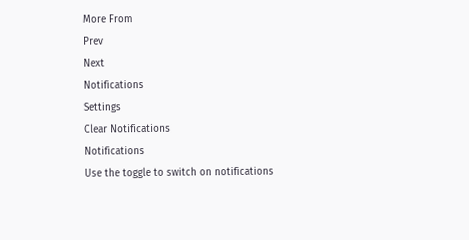More From
Prev
Next
Notifications
Settings
Clear Notifications
Notifications
Use the toggle to switch on notifications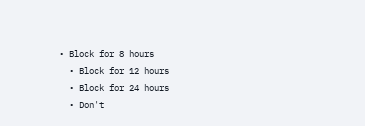• Block for 8 hours
  • Block for 12 hours
  • Block for 24 hours
  • Don't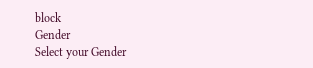block
Gender
Select your Gender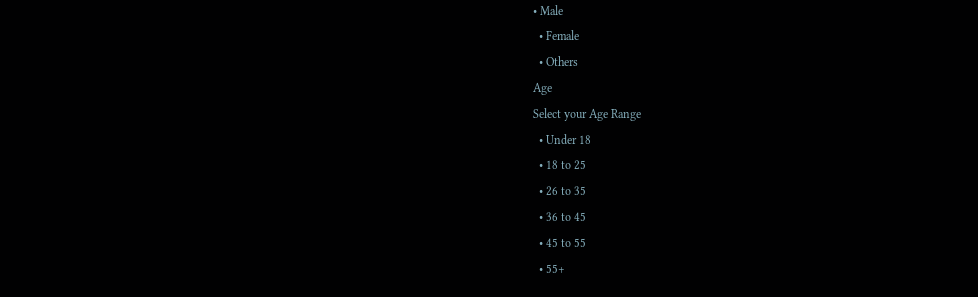• Male
  • Female
  • Others
Age
Select your Age Range
  • Under 18
  • 18 to 25
  • 26 to 35
  • 36 to 45
  • 45 to 55
  • 55+